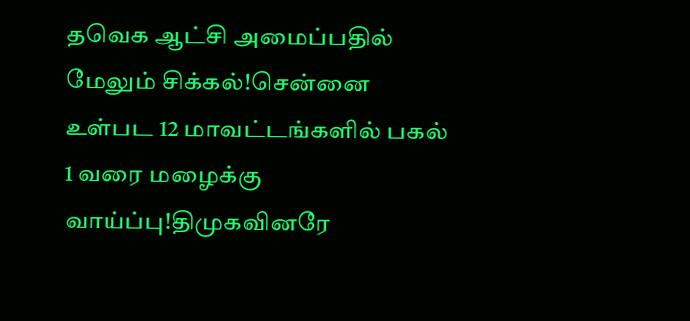தவெக ஆட்சி அமைப்பதில் மேலும் சிக்கல்!சென்னை உள்பட 12 மாவட்டங்களில் பகல் 1 வரை மழைக்கு வாய்ப்பு!திமுகவினரே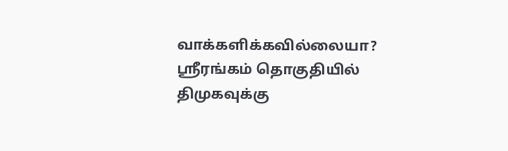வாக்களிக்கவில்லையா? ஸ்ரீரங்கம் தொகுதியில் திமுகவுக்கு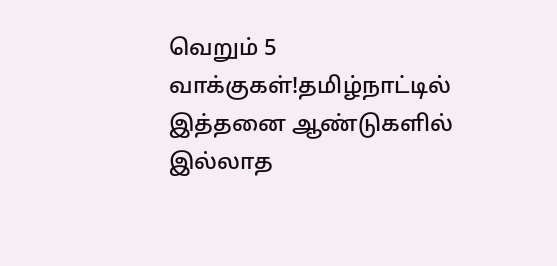வெறும் 5 வாக்குகள்!தமிழ்நாட்டில் இத்தனை ஆண்டுகளில் இல்லாத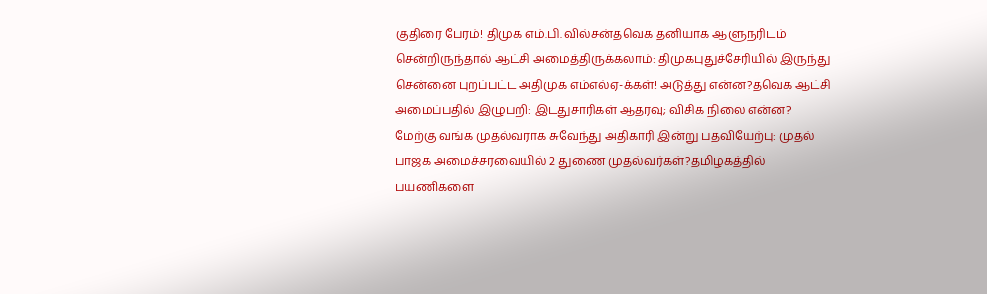குதிரை பேரம்! திமுக எம்.பி. வில்சன்தவெக தனியாக ஆளுநரிடம் சென்றிருந்தால் ஆட்சி அமைத்திருக்கலாம்: திமுகபுதுச்சேரியில் இருந்து சென்னை புறப்பட்ட அதிமுக எம்எல்ஏ-க்கள்! அடுத்து என்ன?தவெக ஆட்சி அமைப்பதில் இழுபறி: இடதுசாரிகள் ஆதரவு; விசிக நிலை என்ன? மேற்கு வங்க முதல்வராக சுவேந்து அதிகாரி இன்று பதவியேற்பு: முதல் பாஜக அமைச்சரவையில் 2 துணை முதல்வர்கள்?தமிழகத்தில் பயணிகளை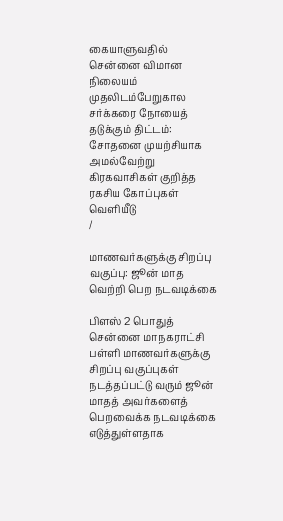கையாளுவதில் சென்னை விமான நிலையம் முதலிடம்பேறுகால சர்க்கரை நோயைத் தடுக்கும் திட்டம்: சோதனை முயற்சியாக அமல்வேற்று கிரகவாசிகள் குறித்த ரகசிய கோப்புகள் வெளியீடு
/

மாணவர்களுக்கு சிறப்பு வகுப்பு: ஜூன் மாத வெற்றி பெற நடவடிக்கை

பிளஸ் 2 பொதுத் சென்னை மாநகராட்சி பள்ளி மாணவர்களுக்கு சிறப்பு வகுப்புகள் நடத்தப்பட்டு வரும் ஜூன் மாதத் அவர்களைத் பெறவைக்க நடவடிக்கை எடுத்துள்ளதாக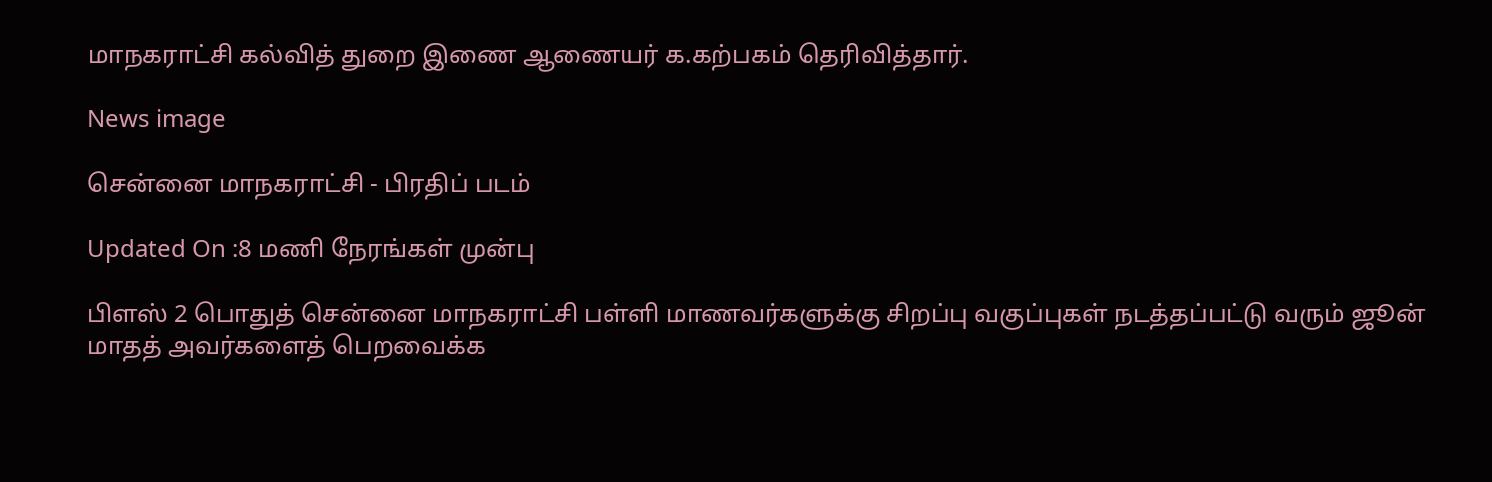மாநகராட்சி கல்வித் துறை இணை ஆணையர் க.கற்பகம் தெரிவித்தார்.

News image

சென்னை மாநகராட்சி - பிரதிப் படம்

Updated On :8 மணி நேரங்கள் முன்பு

பிளஸ் 2 பொதுத் சென்னை மாநகராட்சி பள்ளி மாணவர்களுக்கு சிறப்பு வகுப்புகள் நடத்தப்பட்டு வரும் ஜூன் மாதத் அவர்களைத் பெறவைக்க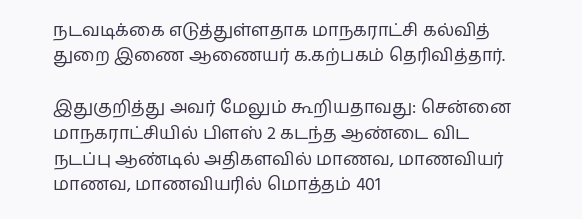நடவடிக்கை எடுத்துள்ளதாக மாநகராட்சி கல்வித் துறை இணை ஆணையர் க.கற்பகம் தெரிவித்தார்.

இதுகுறித்து அவர் மேலும் கூறியதாவது: சென்னை மாநகராட்சியில் பிளஸ் 2 கடந்த ஆண்டை விட நடப்பு ஆண்டில் அதிகளவில் மாணவ, மாணவியர் மாணவ, மாணவியரில் மொத்தம் 401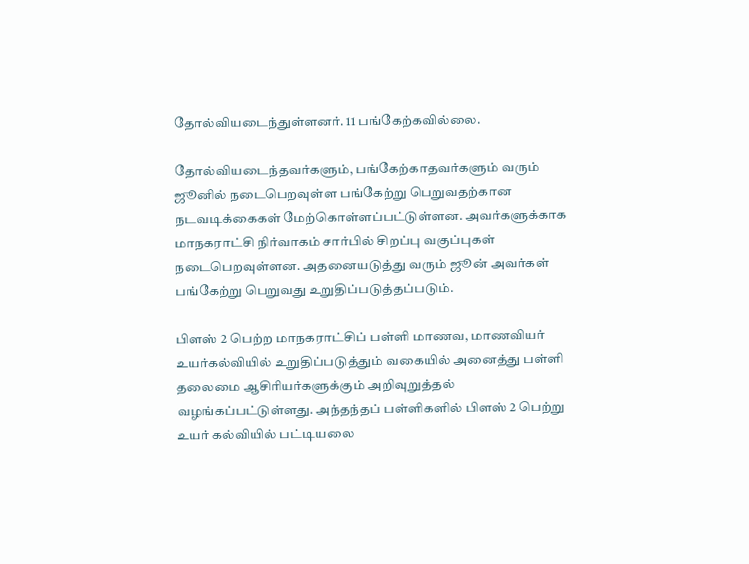தோல்வியடைந்துள்ளனர். 11 பங்கேற்கவில்லை.

தோல்வியடைந்தவர்களும், பங்கேற்காதவர்களும் வரும் ஜூனில் நடைபெறவுள்ள பங்கேற்று பெறுவதற்கான நடவடிக்கைகள் மேற்கொள்ளப்பட்டுள்ளன. அவர்களுக்காக மாநகராட்சி நிர்வாகம் சார்பில் சிறப்பு வகுப்புகள் நடைபெறவுள்ளன. அதனையடுத்து வரும் ஜூன் அவர்கள் பங்கேற்று பெறுவது உறுதிப்படுத்தப்படும்.

பிளஸ் 2 பெற்ற மாநகராட்சிப் பள்ளி மாணவ, மாணவியர் உயர்கல்வியில் உறுதிப்படுத்தும் வகையில் அனைத்து பள்ளி தலைமை ஆசிரியர்களுக்கும் அறிவுறுத்தல் வழங்கப்பட்டுள்ளது. அந்தந்தப் பள்ளிகளில் பிளஸ் 2 பெற்று உயர் கல்வியில் பட்டியலை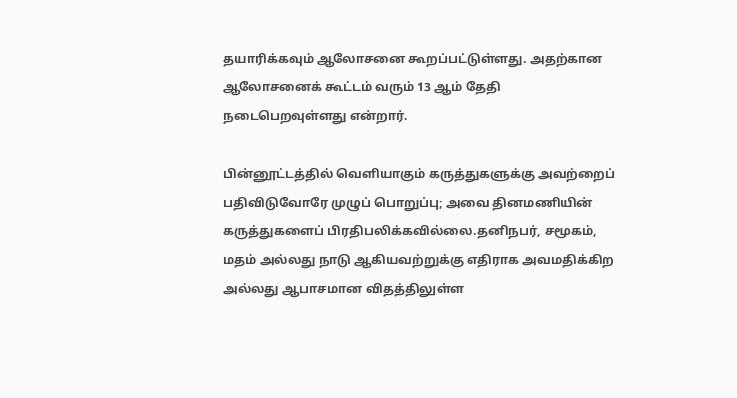தயாரிக்கவும் ஆலோசனை கூறப்பட்டுள்ளது. அதற்கான ஆலோசனைக் கூட்டம் வரும் 13 ஆம் தேதி நடைபெறவுள்ளது என்றார்.

பின்னூட்டத்தில் வெளியாகும் கருத்துகளுக்கு அவற்றைப் பதிவிடுவோரே முழுப் பொறுப்பு; அவை தினமணியின் கருத்துகளைப் பிரதிபலிக்கவில்லை.தனிநபர், சமூகம், மதம் அல்லது நாடு ஆகியவற்றுக்கு எதிராக அவமதிக்கிற அல்லது ஆபாசமான விதத்திலுள்ள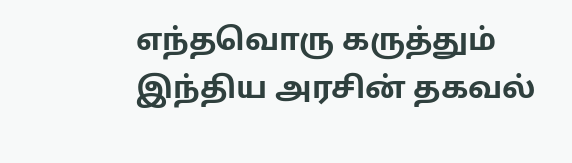எந்தவொரு கருத்தும் இந்திய அரசின் தகவல்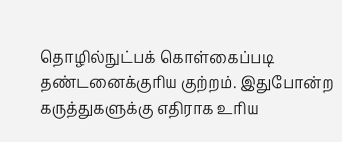தொழில்நுட்பக் கொள்கைப்படி தண்டனைக்குரிய குற்றம். இதுபோன்ற கருத்துகளுக்கு எதிராக உரிய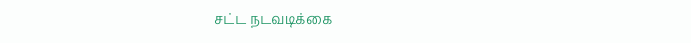சட்ட நடவடிக்கை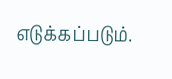எடுக்கப்படும்.